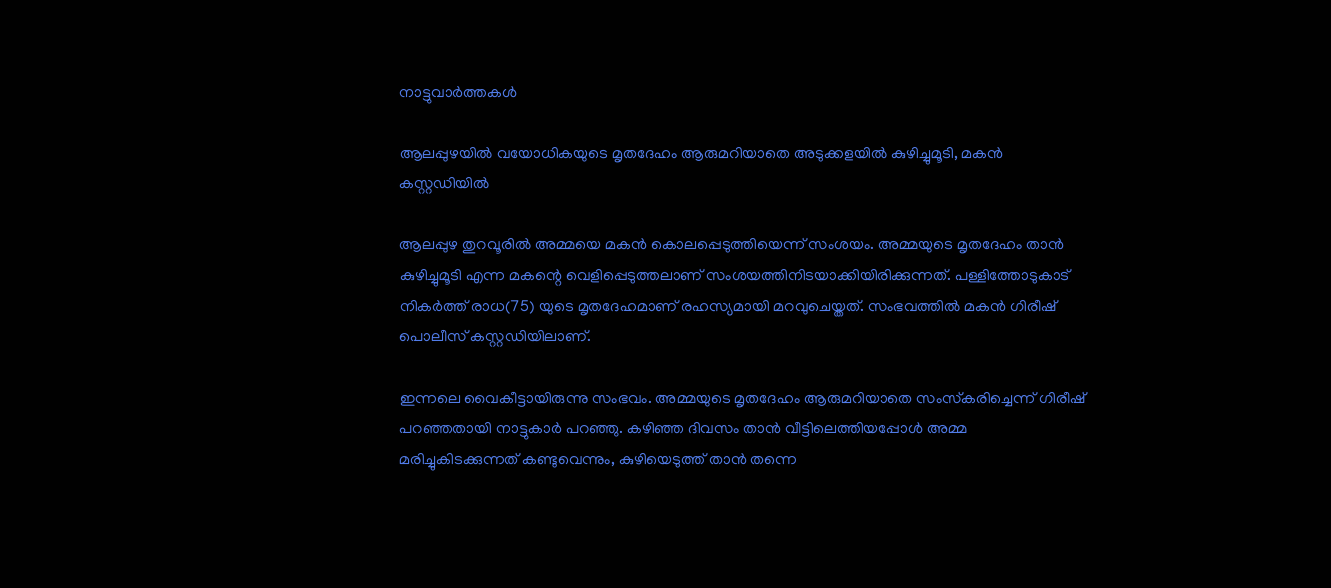നാട്ടുവാര്‍ത്തകള്‍

ആലപ്പുഴയില്‍ വയോധികയുടെ മൃതദേഹം ആരുമറിയാതെ അടുക്കളയില്‍ കുഴിച്ചുമൂടി, മകന്‍ കസ്റ്റഡിയില്‍

ആലപ്പുഴ തുറവൂരില്‍ അമ്മയെ മകന്‍ കൊലപ്പെടുത്തിയെന്ന് സംശയം. അമ്മയുടെ മൃതദേഹം താന്‍ കുഴിച്ചുമൂടി എന്ന മകന്റെ വെളിപ്പെടുത്തലാണ് സംശയത്തിനിടയാക്കിയിരിക്കുന്നത്. പള്ളിത്തോടുകാട് നികര്‍ത്ത് രാധ(75) യുടെ മൃതദേഹമാണ് രഹസ്യമായി മറവുചെയ്തത്. സംഭവത്തില്‍ മകന്‍ ഗിരീഷ് പൊലീസ് കസ്റ്റഡിയിലാണ്.

ഇന്നലെ വൈകീട്ടായിരുന്നു സംഭവം. അമ്മയുടെ മൃതദേഹം ആരുമറിയാതെ സംസ്‌കരിച്ചെന്ന് ഗിരീഷ് പറഞ്ഞതായി നാട്ടുകാര്‍ പറഞ്ഞു. കഴിഞ്ഞ ദിവസം താന്‍ വീട്ടിലെത്തിയപ്പോള്‍ അമ്മ മരിച്ചുകിടക്കുന്നത് കണ്ടുവെന്നും, കുഴിയെടുത്ത് താന്‍ തന്നെ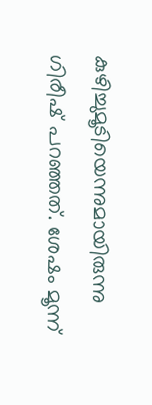കുഴിച്ചുമൂടിയെന്നുമായിരുന്നു ഗിരീഷ് പറഞ്ഞത്. ശേഷം മൂന്ന്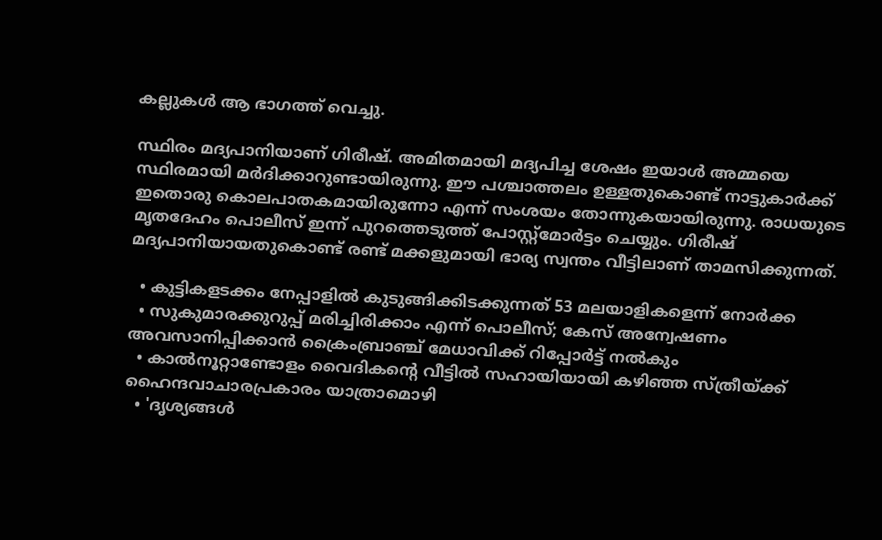കല്ലുകള്‍ ആ ഭാഗത്ത് വെച്ചു.

സ്ഥിരം മദ്യപാനിയാണ് ഗിരീഷ്. അമിതമായി മദ്യപിച്ച ശേഷം ഇയാള്‍ അമ്മയെ സ്ഥിരമായി മര്‍ദിക്കാറുണ്ടായിരുന്നു. ഈ പശ്ചാത്തലം ഉള്ളതുകൊണ്ട് നാട്ടുകാര്‍ക്ക് ഇതൊരു കൊലപാതകമായിരുന്നോ എന്ന് സംശയം തോന്നുകയായിരുന്നു. രാധയുടെ മൃതദേഹം പൊലീസ് ഇന്ന് പുറത്തെടുത്ത് പോസ്റ്റ്മോര്‍ട്ടം ചെയ്യും. ഗിരീഷ് മദ്യപാനിയായതുകൊണ്ട് രണ്ട് മക്കളുമായി ഭാര്യ സ്വന്തം വീട്ടിലാണ് താമസിക്കുന്നത്.

  • കുട്ടികളടക്കം നേപ്പാളില്‍ കുടുങ്ങിക്കിടക്കുന്നത് 53 മലയാളികളെന്ന് നോര്‍ക്ക
  • സുകുമാരക്കുറുപ്പ് മരിച്ചിരിക്കാം എന്ന് പൊലീസ്; കേസ് അന്വേഷണം അവസാനിപ്പിക്കാന്‍ ക്രൈംബ്രാഞ്ച് മേധാവിക്ക് റിപ്പോര്‍ട്ട് നല്‍കും
  • കാല്‍നൂറ്റാണ്ടോളം വൈദികന്റെ വീട്ടില്‍ സഹായിയായി കഴിഞ്ഞ സ്ത്രീയ്ക്ക് ഹൈന്ദവാചാരപ്രകാരം യാത്രാമൊഴി
  • 'ദൃശ്യങ്ങള്‍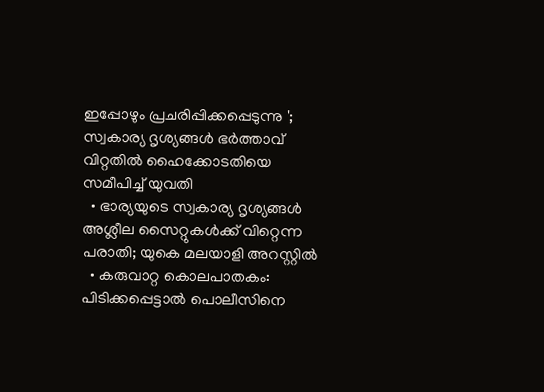ഇപ്പോഴും പ്രചരിപ്പിക്കപ്പെടുന്നു '; സ്വകാര്യ ദൃശ്യങ്ങള്‍ ഭര്‍ത്താവ് വിറ്റതില്‍ ഹൈക്കോടതിയെ സമീപിച്ച് യുവതി
  • ഭാര്യയുടെ സ്വകാര്യ ദൃശ്യങ്ങള്‍ അശ്ലീല സൈറ്റുകള്‍ക്ക് വിറ്റെന്ന പരാതി; യുകെ മലയാളി അറസ്റ്റില്‍
  • കരുവാറ്റ കൊലപാതകം: പിടിക്കപ്പെട്ടാല്‍ പൊലീസിനെ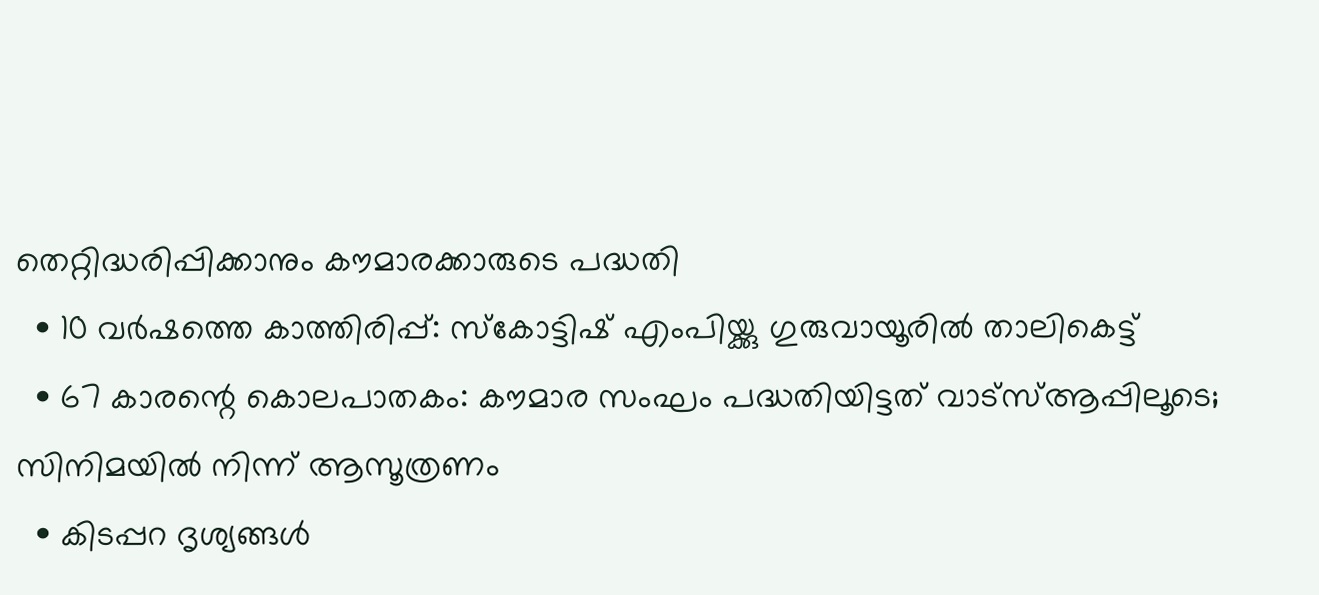തെറ്റിദ്ധരിപ്പിക്കാനും കൗമാരക്കാരുടെ പദ്ധതി
  • 10 വര്‍ഷത്തെ കാത്തിരിപ്പ്: സ്‌കോട്ടിഷ് എംപിയ്ക്കു ഗുരുവായൂരില്‍ താലികെട്ട്
  • 67 കാരന്റെ കൊലപാതകം: കൗമാര സംഘം പദ്ധതിയിട്ടത് വാട്‌സ്ആപ്പിലൂടെ; സിനിമയില്‍ നിന്ന് ആസൂത്രണം
  • കിടപ്പറ ദൃശ്യങ്ങള്‍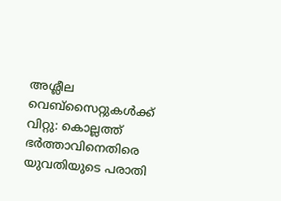അശ്ലീല വെബ്സൈറ്റുകള്‍ക്ക് വിറ്റു: കൊല്ലത്ത് ഭര്‍ത്താവിനെതിരെ യുവതിയുടെ പരാതി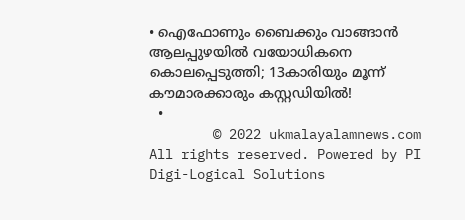• ഐഫോണും ബൈക്കും വാങ്ങാന്‍ ആലപ്പുഴയില്‍ വയോധികനെ കൊലപ്പെടുത്തി; 13കാരിയും മൂന്ന് കൗമാരക്കാരും കസ്റ്റഡിയില്‍!
  •
        © 2022 ukmalayalamnews.com All rights reserved. Powered by PI Digi-Logical Solutions